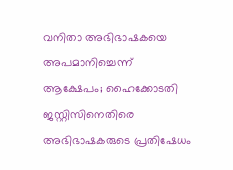വനിതാ അഭിഭാഷകയെ അപമാനിച്ചെന്ന് ആക്ഷേപം; ഹൈക്കോടതി ജസ്റ്റിസിനെതിരെ അഭിഭാഷകരുടെ പ്രതിഷേധം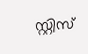സ്റ്റിസ്‌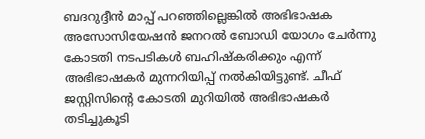ബദറുദ്ദീന്‍ മാപ്പ് പറഞ്ഞില്ലെങ്കിൽ അഭിഭാഷക അസോസിയേഷൻ ജനറൽ ബോഡി യോഗം ചേർന്നു കോടതി നടപടികൾ ബഹിഷ്കരിക്കും എന്ന് അഭിഭാഷകർ മുന്നറിയിപ്പ് നൽകിയിട്ടുണ്ട്. ചീഫ് ജസ്റ്റിസിന്റെ കോടതി മുറിയിൽ അഭിഭാഷകർ തടിച്ചുകൂടി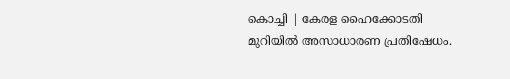കൊച്ചി | കേരള ഹൈക്കോടതി മുറിയിൽ അസാധാരണ പ്രതിഷേധം.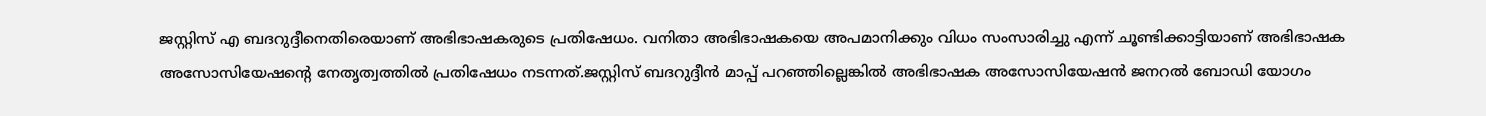ജസ്റ്റിസ്‌ എ ബദറുദ്ദീനെതിരെയാണ് അഭിഭാഷകരുടെ പ്രതിഷേധം. വനിതാ അഭിഭാഷകയെ അപമാനിക്കും വിധം സംസാരിച്ചു എന്ന് ചൂണ്ടിക്കാട്ടിയാണ് അഭിഭാഷക അസോസിയേഷന്‍റെ നേതൃത്വത്തിൽ പ്രതിഷേധം നടന്നത്.ജസ്റ്റിസ്‌ ബദറുദ്ദീന്‍ മാപ്പ് പറഞ്ഞില്ലെങ്കിൽ അഭിഭാഷക അസോസിയേഷൻ ജനറൽ ബോഡി യോഗം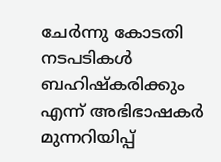ചേർന്നു കോടതി നടപടികൾ ബഹിഷ്കരിക്കും എന്ന് അഭിഭാഷകർ മുന്നറിയിപ്പ്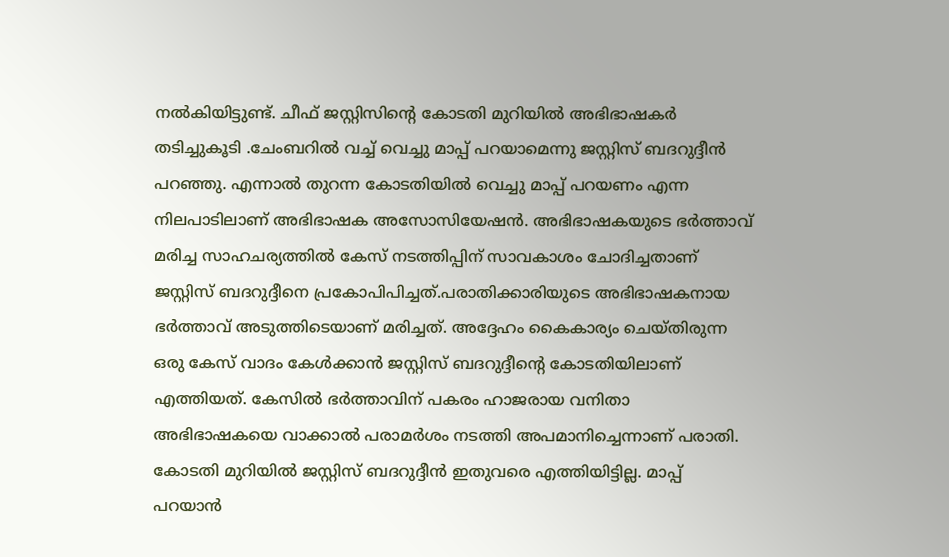നൽകിയിട്ടുണ്ട്. ചീഫ് ജസ്റ്റിസിന്റെ കോടതി മുറിയിൽ അഭിഭാഷകർ തടിച്ചുകൂടി .ചേംബറില്‍ വച്ച് വെച്ചു മാപ്പ് പറയാമെന്നു ജസ്റ്റിസ്‌ ബദറുദ്ദീന്‍ പറഞ്ഞു. എന്നാല്‍ തുറന്ന കോടതിയിൽ വെച്ചു മാപ്പ് പറയണം എന്ന നിലപാടിലാണ് അഭിഭാഷക അസോസിയേഷൻ. അഭിഭാഷകയുടെ ഭര്‍ത്താവ് മരിച്ച സാഹചര്യത്തില്‍ കേസ് നടത്തിപ്പിന് സാവകാശം ചോദിച്ചതാണ് ജസ്റ്റിസ്‌ ബദറുദ്ദീനെ പ്രകോപിപിച്ചത്.പരാതിക്കാരിയുടെ അഭിഭാഷകനായ ഭർത്താവ് അടുത്തിടെയാണ് മരിച്ചത്. അദ്ദേഹം കൈകാര്യം ചെയ്തിരുന്ന ഒരു കേസ് വാദം കേള്‍ക്കാന്‍ ജസ്റ്റിസ് ബദറുദ്ദീന്‍റെ കോടതിയിലാണ് എത്തിയത്. കേസില്‍ ഭർത്താവിന് പകരം ഹാജരായ വനിതാ അഭിഭാഷകയെ വാക്കാൽ പരാമർശം നടത്തി അപമാനിച്ചെന്നാണ് പരാതി. കോടതി മുറിയിൽ ജസ്റ്റിസ് ബദറുദ്ദീൻ ഇതുവരെ എത്തിയിട്ടില്ല. മാപ്പ് പറയാൻ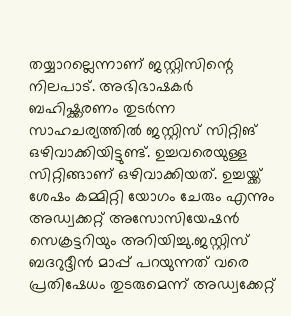തയ്യാറല്ലെന്നാണ് ജസ്റ്റിസിന്റെ നിലപാട്. അഭിഭാഷകർ‌ ബഹിഷ്ക്കരണം തുടർന്ന സാഹചര്യത്തിൽ ജസ്റ്റിസ് സിറ്റിങ് ഒഴിവാക്കിയിട്ടുണ്ട്. ഉച്ചവരെയുള്ള സിറ്റിങ്ങാണ് ഒഴിവാക്കിയത്. ഉച്ചയ്ക്ക് ശേഷം കമ്മിറ്റി യോഗം ചേരും എന്നും അഡ്വക്കറ്റ് അസോസിയേഷൻ സെക്രട്ടറിയും അറിയിച്ചു.ജസ്റ്റിസ് ബദറുദ്ദീൻ മാപ്പ് പറയുന്നത് വരെ പ്രതിഷേധം തുടരുമെന്ന് അഡ്വക്കേറ്റ്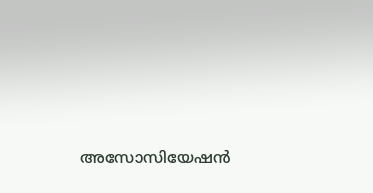അസോസിയേഷൻ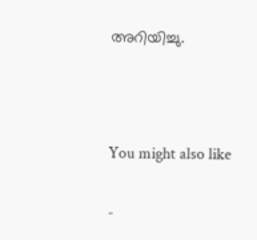അറിയിച്ചു.



You might also like

-